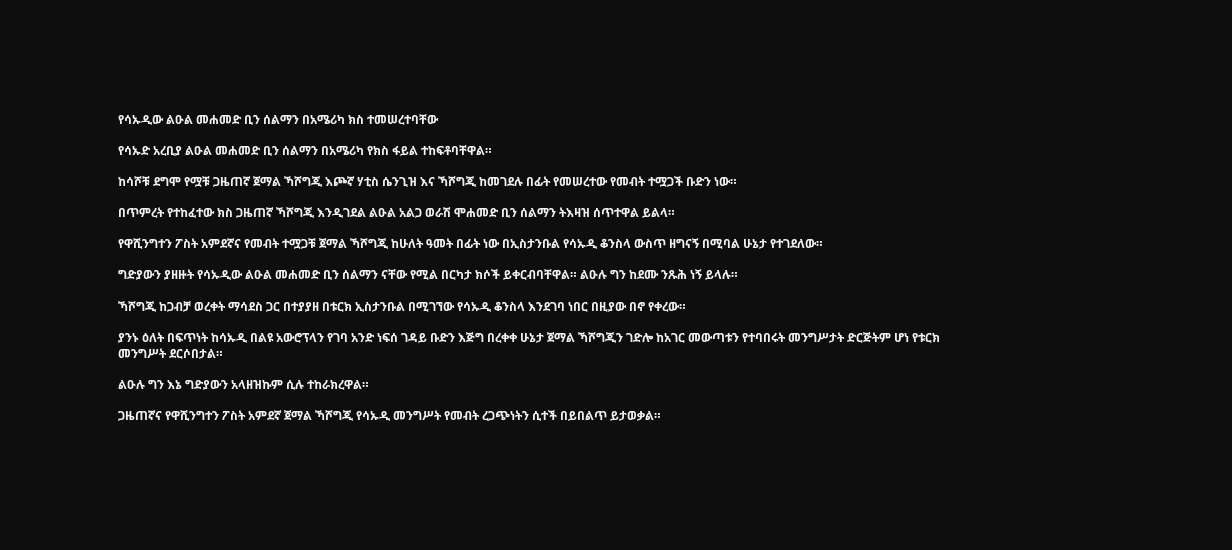የሳኡዲው ልዑል መሐመድ ቢን ሰልማን በአሜሪካ ክስ ተመሠረተባቸው

የሳኡድ አረቢያ ልዑል መሐመድ ቢን ሰልማን በአሜሪካ የክስ ፋይል ተከፍቶባቸዋል።

ከሳሾቹ ደግሞ የሟቹ ጋዜጠኛ ጀማል ኻሾግጂ እጮኛ ሃቲስ ሴንጊዝ እና ኻሾግጂ ከመገደሉ በፊት የመሠረተው የመብት ተሟጋች ቡድን ነው።

በጥምረት የተከፈተው ክስ ጋዜጠኛ ኻሾግጂ እንዲገደል ልዑል አልጋ ወራሽ ሞሐመድ ቢን ሰልማን ትእዛዝ ሰጥተዋል ይልላ።

የዋሺንግተን ፖስት አምደኛና የመብት ተሟጋቹ ጀማል ኻሾግጂ ከሁለት ዓመት በፊት ነው በኢስታንቡል የሳኡዲ ቆንስላ ውስጥ ዘግናኝ በሚባል ሁኔታ የተገደለው።

ግድያውን ያዘዙት የሳኡዲው ልዑል መሐመድ ቢን ሰልማን ናቸው የሚል በርካታ ክሶች ይቀርብባቸዋል። ልዑሉ ግን ከደሙ ንጹሕ ነኝ ይላሉ።

ኻሾግጂ ከጋብቻ ወረቀት ማሳደስ ጋር በተያያዘ በቱርክ ኢስታንቡል በሚገኘው የሳኡዲ ቆንስላ እንደገባ ነበር በዚያው በኖ የቀረው።

ያንኑ ዕለት በፍጥነት ከሳኡዲ በልዩ አውሮፕላን የገባ አንድ ነፍሰ ገዳይ ቡድን እጅግ በረቀቀ ሁኔታ ጀማል ኻሾግጂን ገድሎ ከአገር መውጣቱን የተባበሩት መንግሥታት ድርጅትም ሆነ የቱርክ መንግሥት ደርሶበታል።

ልዑሉ ግን እኔ ግድያውን አላዘዝኩም ሲሉ ተከራክረዋል።

ጋዜጠኛና የዋሺንግተን ፖስት አምደኛ ጀማል ኻሾግጂ የሳኡዲ መንግሥት የመብት ረጋጭነትን ሲተች በይበልጥ ይታወቃል።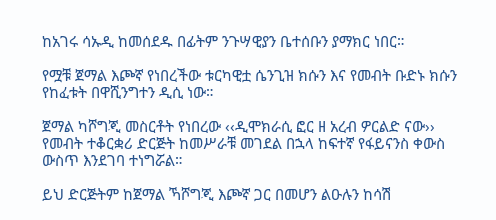ከአገሩ ሳኡዲ ከመሰደዱ በፊትም ንጉሣዊያን ቤተሰቡን ያማክር ነበር።

የሟቹ ጀማል እጮኛ የነበረችው ቱርካዊቷ ሴንጊዝ ክሱን እና የመብት ቡድኑ ክሱን የከፈቱት በዋሺንግተን ዲሲ ነው።

ጀማል ካሾግጂ መስርቶት የነበረው ‹‹ዲሞክራሲ ፎር ዘ አረብ ዎርልድ ናው›› የመብት ተቆርቋሪ ድርጅት ከመሥራቹ መገደል በኋላ ከፍተኛ የፋይናንስ ቀውስ ውስጥ እንደገባ ተነግሯል።

ይህ ድርጅትም ከጀማል ኻሾግጂ እጮኛ ጋር በመሆን ልዑሉን ከሳሽ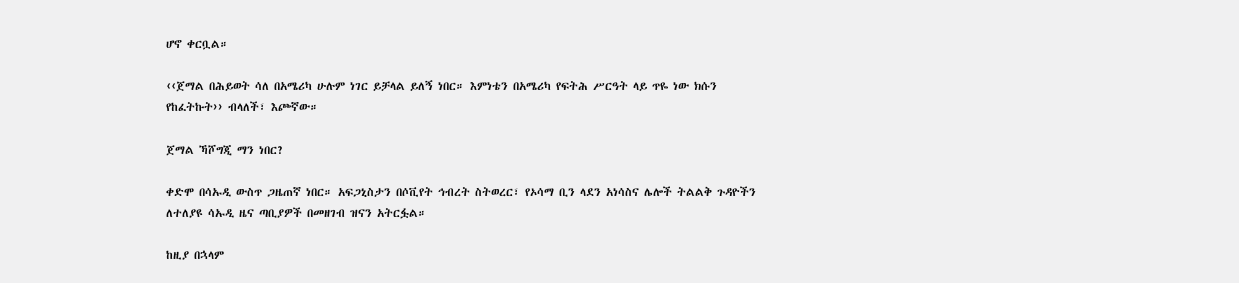ሆኖ ቀርቧል።

‹‹ጀማል በሕይወት ሳለ በአሜሪካ ሁሉም ነገር ይቻላል ይለኝ ነበር። እምነቴን በአሜሪካ የፍትሕ ሥርዓት ላይ ጥዬ ነው ክሱን የከፈትኩት›› ብላለች፣ እጮኛው።

ጀማል ኻሾግጂ ማን ነበር?

ቀድሞ በሳኡዲ ውስጥ ጋዜጠኛ ነበር። አፍጋኒስታን በሶቪየት ኅብረት ስትወረር፣ የኦሳማ ቢን ላደን አነሳስና ሌሎች ትልልቅ ጉዳዮችን ለተለያዩ ሳኡዲ ዜና ጣቢያዎች በመዘገብ ዝናን አትርፏል።

ከዚያ በኋላም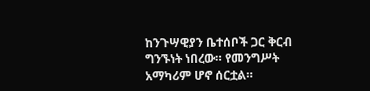ከንጉሣዊያን ቤተሰቦች ጋር ቅርብ ግንኙነት ነበረው። የመንግሥት አማካሪም ሆኖ ሰርቷል።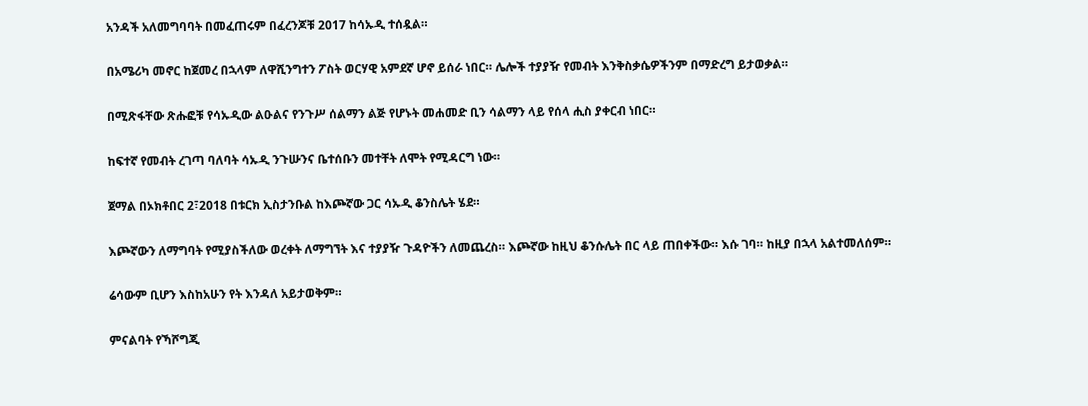አንዳች አለመግባባት በመፈጠሩም በፈረንጆቹ 2017 ከሳኡዲ ተሰዷል።

በአሜሪካ መኖር ከጀመረ በኋላም ለዋሺንግተን ፖስት ወርሃዊ አምደኛ ሆኖ ይሰራ ነበር። ሌሎች ተያያዥ የመብት እንቅስቃሴዎችንም በማድረግ ይታወቃል።

በሚጽፋቸው ጽሑፎቹ የሳኡዲው ልዑልና የንጉሥ ሰልማን ልጅ የሆኑት መሐመድ ቢን ሳልማን ላይ የሰላ ሒስ ያቀርብ ነበር።

ከፍተኛ የመብት ረገጣ ባለባት ሳኡዲ ንጉሡንና ቤተሰቡን መተቸት ለሞት የሚዳርግ ነው።

ጀማል በኦክቶበር 2፣2018 በቱርክ ኢስታንቡል ከእጮኛው ጋር ሳኡዲ ቆንስሌት ሄደ።

እጮኛውን ለማግባት የሚያስችለው ወረቀት ለማግኘት እና ተያያዥ ጉዳዮችን ለመጨረስ። እጮኛው ከዚህ ቆንሱሌት በር ላይ ጠበቀችው። እሱ ገባ። ከዚያ በኋላ አልተመለሰም።

ሬሳውም ቢሆን እስከአሁን የት እንዳለ አይታወቅም።

ምናልባት የኻሾግጂ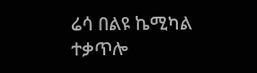ሬሳ በልዩ ኬሚካል ተቃጥሎ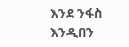እንደ ንፋስ እንዲበን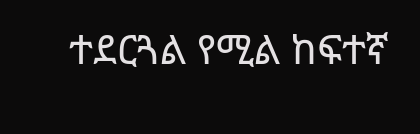ተደርጓል የሚል ከፍተኛ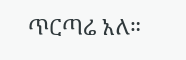ጥርጣሬ አለ።